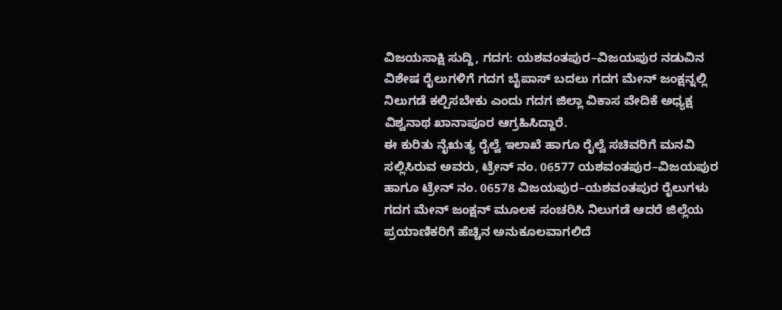ವಿಜಯಸಾಕ್ಷಿ ಸುದ್ದಿ, ಗದಗ: ಯಶವಂತಪುರ–ವಿಜಯಪುರ ನಡುವಿನ ವಿಶೇಷ ರೈಲುಗಳಿಗೆ ಗದಗ ಬೈಪಾಸ್ ಬದಲು ಗದಗ ಮೇನ್ ಜಂಕ್ಷನ್ನಲ್ಲಿ ನಿಲುಗಡೆ ಕಲ್ಪಿಸಬೇಕು ಎಂದು ಗದಗ ಜಿಲ್ಲಾ ವಿಕಾಸ ವೇದಿಕೆ ಅಧ್ಯಕ್ಷ ವಿಶ್ವನಾಥ ಖಾನಾಪೂರ ಆಗ್ರಹಿಸಿದ್ದಾರೆ.
ಈ ಕುರಿತು ನೈಋತ್ಯ ರೈಲ್ವೆ ಇಲಾಖೆ ಹಾಗೂ ರೈಲ್ವೆ ಸಚಿವರಿಗೆ ಮನವಿ ಸಲ್ಲಿಸಿರುವ ಅವರು, ಟ್ರೇನ್ ನಂ. 06577 ಯಶವಂತಪುರ–ವಿಜಯಪುರ ಹಾಗೂ ಟ್ರೇನ್ ನಂ. 06578 ವಿಜಯಪುರ–ಯಶವಂತಪುರ ರೈಲುಗಳು ಗದಗ ಮೇನ್ ಜಂಕ್ಷನ್ ಮೂಲಕ ಸಂಚರಿಸಿ ನಿಲುಗಡೆ ಆದರೆ ಜಿಲ್ಲೆಯ ಪ್ರಯಾಣಿಕರಿಗೆ ಹೆಚ್ಚಿನ ಅನುಕೂಲವಾಗಲಿದೆ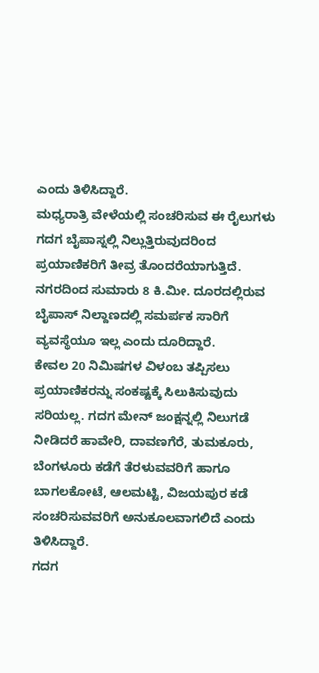ಎಂದು ತಿಳಿಸಿದ್ದಾರೆ.
ಮಧ್ಯರಾತ್ರಿ ವೇಳೆಯಲ್ಲಿ ಸಂಚರಿಸುವ ಈ ರೈಲುಗಳು ಗದಗ ಬೈಪಾಸ್ನಲ್ಲಿ ನಿಲ್ಲುತ್ತಿರುವುದರಿಂದ ಪ್ರಯಾಣಿಕರಿಗೆ ತೀವ್ರ ತೊಂದರೆಯಾಗುತ್ತಿದೆ. ನಗರದಿಂದ ಸುಮಾರು 8 ಕಿ.ಮೀ. ದೂರದಲ್ಲಿರುವ ಬೈಪಾಸ್ ನಿಲ್ದಾಣದಲ್ಲಿ ಸಮರ್ಪಕ ಸಾರಿಗೆ ವ್ಯವಸ್ಥೆಯೂ ಇಲ್ಲ ಎಂದು ದೂರಿದ್ದಾರೆ.
ಕೇವಲ 20 ನಿಮಿಷಗಳ ವಿಳಂಬ ತಪ್ಪಿಸಲು ಪ್ರಯಾಣಿಕರನ್ನು ಸಂಕಷ್ಟಕ್ಕೆ ಸಿಲುಕಿಸುವುದು ಸರಿಯಲ್ಲ. ಗದಗ ಮೇನ್ ಜಂಕ್ಷನ್ನಲ್ಲಿ ನಿಲುಗಡೆ ನೀಡಿದರೆ ಹಾವೇರಿ, ದಾವಣಗೆರೆ, ತುಮಕೂರು, ಬೆಂಗಳೂರು ಕಡೆಗೆ ತೆರಳುವವರಿಗೆ ಹಾಗೂ ಬಾಗಲಕೋಟೆ, ಆಲಮಟ್ಟಿ, ವಿಜಯಪುರ ಕಡೆ ಸಂಚರಿಸುವವರಿಗೆ ಅನುಕೂಲವಾಗಲಿದೆ ಎಂದು ತಿಳಿಸಿದ್ದಾರೆ.
ಗದಗ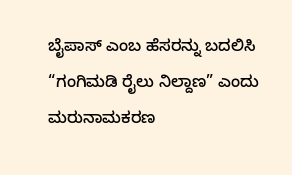ಬೈಪಾಸ್ ಎಂಬ ಹೆಸರನ್ನು ಬದಲಿಸಿ “ಗಂಗಿಮಡಿ ರೈಲು ನಿಲ್ದಾಣ” ಎಂದು ಮರುನಾಮಕರಣ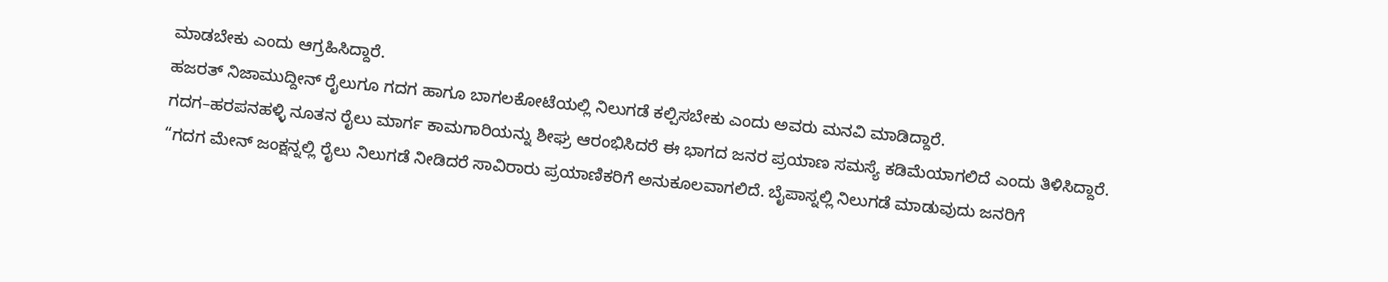ಮಾಡಬೇಕು ಎಂದು ಆಗ್ರಹಿಸಿದ್ದಾರೆ.
ಹಜರತ್ ನಿಜಾಮುದ್ದೀನ್ ರೈಲುಗೂ ಗದಗ ಹಾಗೂ ಬಾಗಲಕೋಟೆಯಲ್ಲಿ ನಿಲುಗಡೆ ಕಲ್ಪಿಸಬೇಕು ಎಂದು ಅವರು ಮನವಿ ಮಾಡಿದ್ದಾರೆ.
ಗದಗ–ಹರಪನಹಳ್ಳಿ ನೂತನ ರೈಲು ಮಾರ್ಗ ಕಾಮಗಾರಿಯನ್ನು ಶೀಘ್ರ ಆರಂಭಿಸಿದರೆ ಈ ಭಾಗದ ಜನರ ಪ್ರಯಾಣ ಸಮಸ್ಯೆ ಕಡಿಮೆಯಾಗಲಿದೆ ಎಂದು ತಿಳಿಸಿದ್ದಾರೆ.
“ಗದಗ ಮೇನ್ ಜಂಕ್ಷನ್ನಲ್ಲಿ ರೈಲು ನಿಲುಗಡೆ ನೀಡಿದರೆ ಸಾವಿರಾರು ಪ್ರಯಾಣಿಕರಿಗೆ ಅನುಕೂಲವಾಗಲಿದೆ. ಬೈಪಾಸ್ನಲ್ಲಿ ನಿಲುಗಡೆ ಮಾಡುವುದು ಜನರಿಗೆ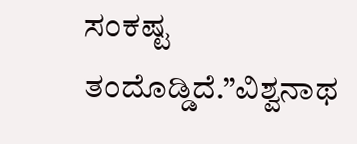ಸಂಕಷ್ಟ ತಂದೊಡ್ಡಿದೆ.”ವಿಶ್ವನಾಥ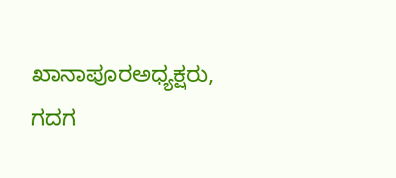ಖಾನಾಪೂರಅಧ್ಯಕ್ಷರು, ಗದಗ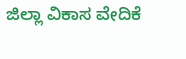ಜಿಲ್ಲಾ ವಿಕಾಸ ವೇದಿಕೆ